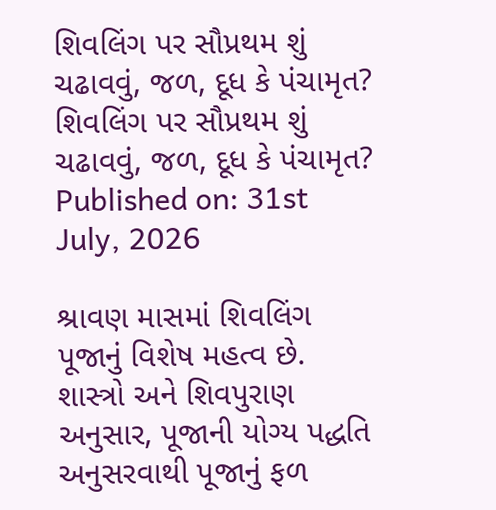શિવલિંગ પર સૌપ્રથમ શું ચઢાવવું, જળ, દૂધ કે પંચામૃત?
શિવલિંગ પર સૌપ્રથમ શું ચઢાવવું, જળ, દૂધ કે પંચામૃત?
Published on: 31st July, 2026

શ્રાવણ માસમાં શિવલિંગ પૂજાનું વિશેષ મહત્વ છે. શાસ્ત્રો અને શિવપુરાણ અનુસાર, પૂજાની યોગ્ય પદ્ધતિ અનુસરવાથી પૂજાનું ફળ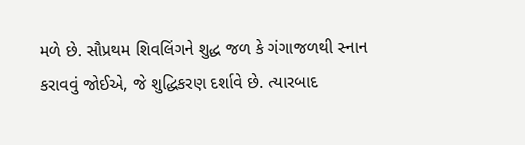મળે છે. સૌપ્રથમ શિવલિંગને શુદ્ધ જળ કે ગંગાજળથી સ્નાન કરાવવું જોઈએ, જે શુદ્ધિકરણ દર્શાવે છે. ત્યારબાદ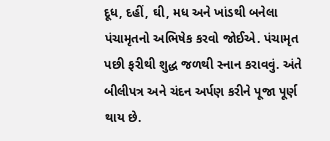દૂધ, દહીં, ઘી, મધ અને ખાંડથી બનેલા પંચામૃતનો અભિષેક કરવો જોઈએ. પંચામૃત પછી ફરીથી શુદ્ધ જળથી સ્નાન કરાવવું. અંતે બીલીપત્ર અને ચંદન અર્પણ કરીને પૂજા પૂર્ણ થાય છે.